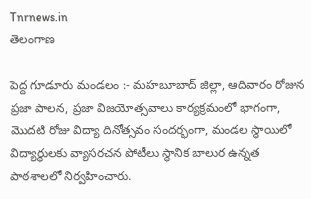Tnrnews.in
తెలంగాణ

పెద్ద గూడూరు మండలం :- మహబూబాద్ జిల్లా, ఆదివారం రోజున ప్రజా పాలన, ప్రజా విజయోత్సవాలు కార్యక్రమంలో భాగంగా, మొదటి రోజు విద్యా దినోత్సవం సందర్భంగా, మండల స్థాయిలో విద్యార్థులకు వ్యాసరచన పోటీలు స్థానిక బాలుర ఉన్నత పాఠశాలలో నిర్వహించారు.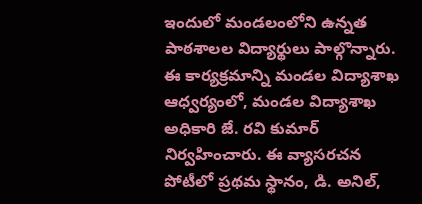ఇందులో మండలంలోని ఉన్నత పాఠశాలల విద్యార్థులు పాల్గొన్నారు. ఈ కార్యక్రమాన్ని మండల విద్యాశాఖ ఆధ్వర్యంలో, మండల విద్యాశాఖ అధికారి జే. రవి కుమార్ నిర్వహించారు. ఈ వ్యాసరచన పోటీలో ప్రథమ స్థానం, డి. అనిల్,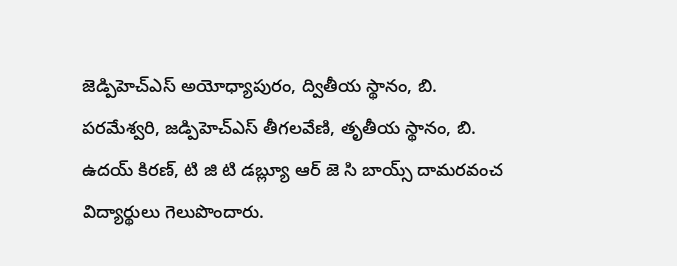జెడ్పిహెచ్ఎస్ అయోధ్యాపురం, ద్వితీయ స్థానం, బి. పరమేశ్వరి, జడ్పిహెచ్ఎస్ తీగలవేణి, తృతీయ స్థానం, బి. ఉదయ్ కిరణ్, టి జి టి డబ్ల్యూ ఆర్ జె సి బాయ్స్ దామరవంచ విద్యార్థులు గెలుపొందారు.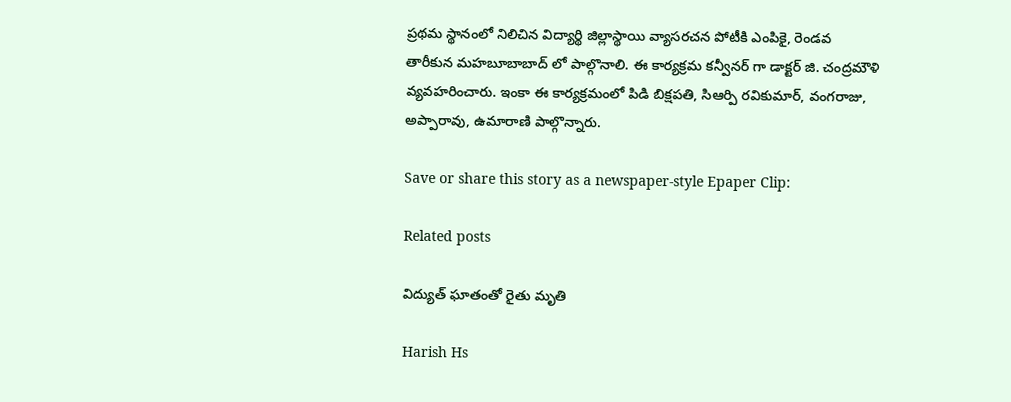ప్రథమ స్థానంలో నిలిచిన విద్యార్థి జిల్లాస్థాయి వ్యాసరచన పోటీకి ఎంపికై, రెండవ తారీకున మహబూబాబాద్ లో పాల్గొనాలి. ఈ కార్యక్రమ కన్వీనర్ గా డాక్టర్ జి. చంద్రమౌళి వ్యవహరించారు. ఇంకా ఈ కార్యక్రమంలో పిడి బిక్షపతి, సిఆర్పి రవికుమార్, వంగరాజు, అప్పారావు, ఉమారాణి పాల్గొన్నారు.

Save or share this story as a newspaper-style Epaper Clip:

Related posts

విద్యుత్ ఘాతంతో రైతు మృతి

Harish Hs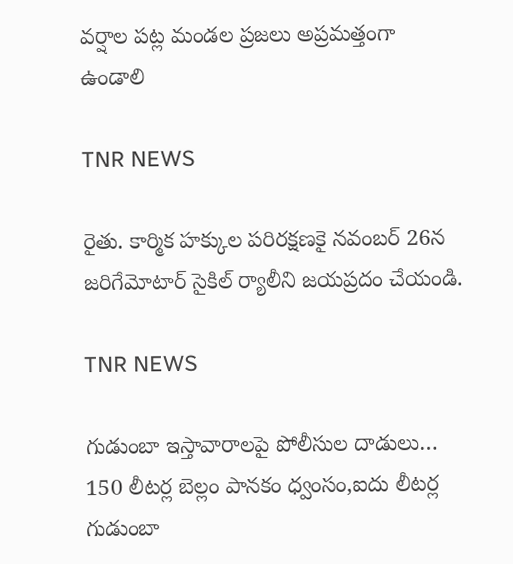వర్షాల పట్ల మండల ప్రజలు అప్రమత్తంగా ఉండాలి ‌‌

TNR NEWS

రైతు. కార్మిక హక్కుల పరిరక్షణకై నవంబర్ 26న జరిగేమోటార్ సైకిల్ ర్యాలీని జయప్రదం చేయండి.

TNR NEWS

గుడుంబా ఇస్తావారాలపై పోలీసుల దాడులు… 150 లీటర్ల బెల్లం పానకం ధ్వంసం,ఐదు లీటర్ల గుడుంబా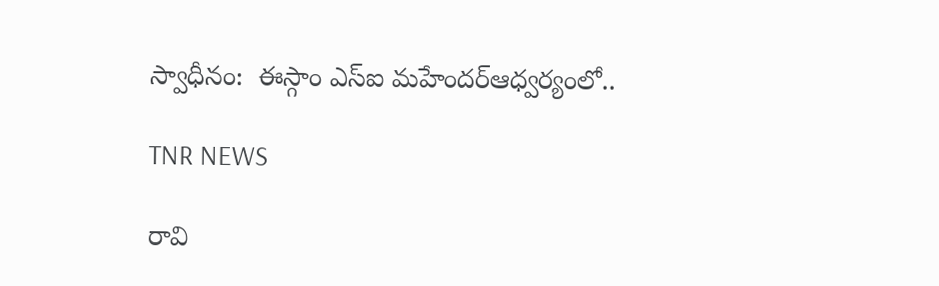స్వాధీనం:  ఈస్గాం ఎస్ఐ ‌మహేందర్ఆధ్వర్యంలో..

TNR NEWS

రావి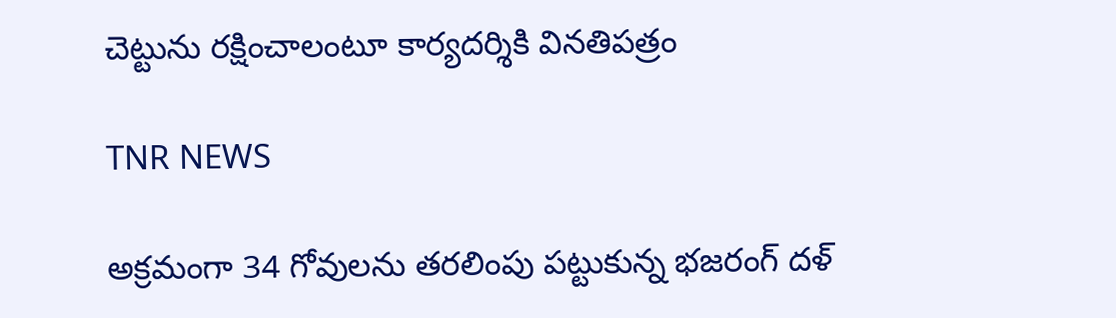చెట్టును రక్షించాలంటూ కార్యదర్శికి వినతిపత్రం

TNR NEWS

అక్రమంగా 34 గోవులను తరలింపు పట్టుకున్న భజరంగ్ దళ్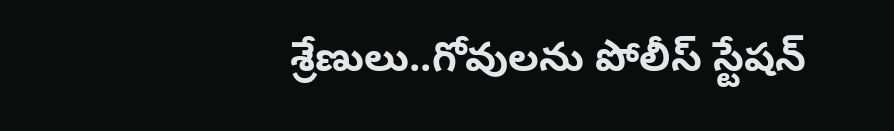శ్రేణులు..గోవులను పోలీస్ స్టేషన్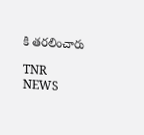కి తరలించారు

TNR NEWS